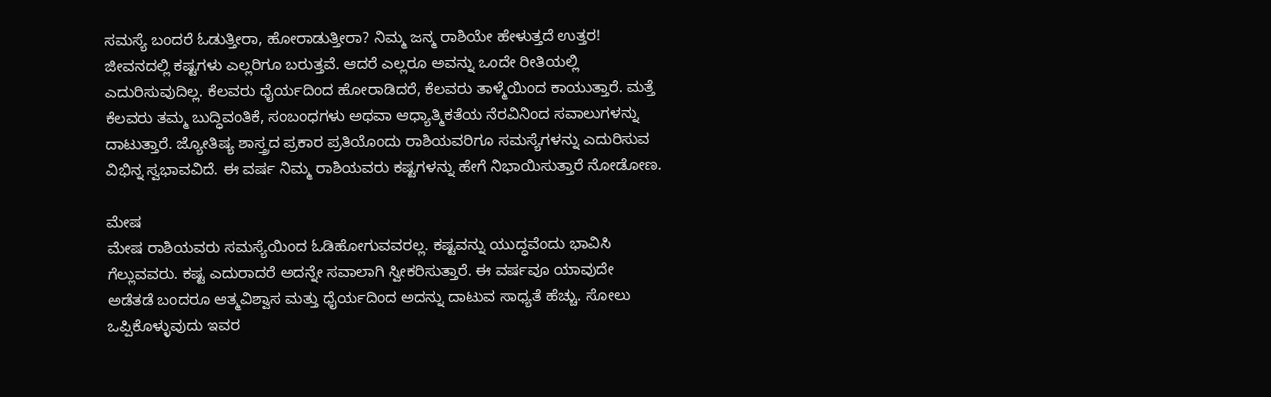ಸಮಸ್ಯೆ ಬಂದರೆ ಓಡುತ್ತೀರಾ, ಹೋರಾಡುತ್ತೀರಾ? ನಿಮ್ಮ ಜನ್ಮ ರಾಶಿಯೇ ಹೇಳುತ್ತದೆ ಉತ್ತರ!
ಜೀವನದಲ್ಲಿ ಕಷ್ಟಗಳು ಎಲ್ಲರಿಗೂ ಬರುತ್ತವೆ. ಆದರೆ ಎಲ್ಲರೂ ಅವನ್ನು ಒಂದೇ ರೀತಿಯಲ್ಲಿ ಎದುರಿಸುವುದಿಲ್ಲ. ಕೆಲವರು ಧೈರ್ಯದಿಂದ ಹೋರಾಡಿದರೆ, ಕೆಲವರು ತಾಳ್ಮೆಯಿಂದ ಕಾಯುತ್ತಾರೆ. ಮತ್ತೆ ಕೆಲವರು ತಮ್ಮ ಬುದ್ಧಿವಂತಿಕೆ, ಸಂಬಂಧಗಳು ಅಥವಾ ಆಧ್ಯಾತ್ಮಿಕತೆಯ ನೆರವಿನಿಂದ ಸವಾಲುಗಳನ್ನು ದಾಟುತ್ತಾರೆ. ಜ್ಯೋತಿಷ್ಯ ಶಾಸ್ತ್ರದ ಪ್ರಕಾರ ಪ್ರತಿಯೊಂದು ರಾಶಿಯವರಿಗೂ ಸಮಸ್ಯೆಗಳನ್ನು ಎದುರಿಸುವ ವಿಭಿನ್ನ ಸ್ವಭಾವವಿದೆ. ಈ ವರ್ಷ ನಿಮ್ಮ ರಾಶಿಯವರು ಕಷ್ಟಗಳನ್ನು ಹೇಗೆ ನಿಭಾಯಿಸುತ್ತಾರೆ ನೋಡೋಣ.

ಮೇಷ
ಮೇಷ ರಾಶಿಯವರು ಸಮಸ್ಯೆಯಿಂದ ಓಡಿಹೋಗುವವರಲ್ಲ. ಕಷ್ಟವನ್ನು ಯುದ್ಧವೆಂದು ಭಾವಿಸಿ ಗೆಲ್ಲುವವರು. ಕಷ್ಟ ಎದುರಾದರೆ ಅದನ್ನೇ ಸವಾಲಾಗಿ ಸ್ವೀಕರಿಸುತ್ತಾರೆ. ಈ ವರ್ಷವೂ ಯಾವುದೇ ಅಡೆತಡೆ ಬಂದರೂ ಆತ್ಮವಿಶ್ವಾಸ ಮತ್ತು ಧೈರ್ಯದಿಂದ ಅದನ್ನು ದಾಟುವ ಸಾಧ್ಯತೆ ಹೆಚ್ಚು. ಸೋಲು ಒಪ್ಪಿಕೊಳ್ಳುವುದು ಇವರ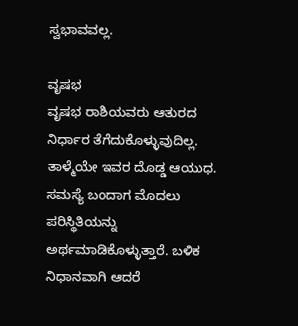ಸ್ವಭಾವವಲ್ಲ.

ವೃಷಭ
ವೃಷಭ ರಾಶಿಯವರು ಆತುರದ ನಿರ್ಧಾರ ತೆಗೆದುಕೊಳ್ಳುವುದಿಲ್ಲ. ತಾಳ್ಮೆಯೇ ಇವರ ದೊಡ್ಡ ಆಯುಧ. ಸಮಸ್ಯೆ ಬಂದಾಗ ಮೊದಲು ಪರಿಸ್ಥಿತಿಯನ್ನು ಅರ್ಥಮಾಡಿಕೊಳ್ಳುತ್ತಾರೆ. ಬಳಿಕ ನಿಧಾನವಾಗಿ ಆದರೆ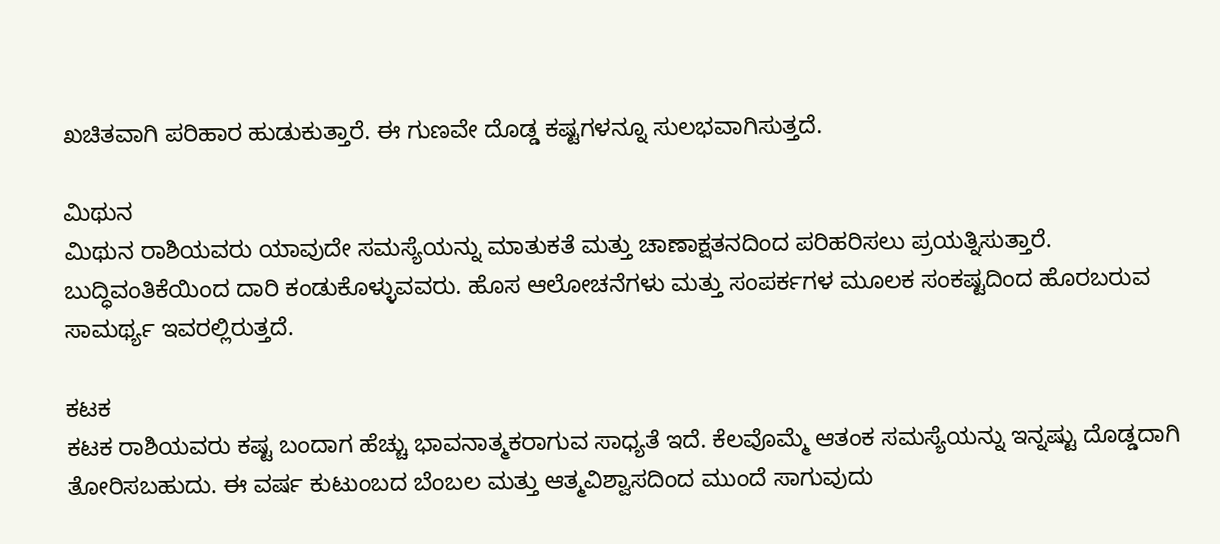ಖಚಿತವಾಗಿ ಪರಿಹಾರ ಹುಡುಕುತ್ತಾರೆ. ಈ ಗುಣವೇ ದೊಡ್ಡ ಕಷ್ಟಗಳನ್ನೂ ಸುಲಭವಾಗಿಸುತ್ತದೆ.

ಮಿಥುನ
ಮಿಥುನ ರಾಶಿಯವರು ಯಾವುದೇ ಸಮಸ್ಯೆಯನ್ನು ಮಾತುಕತೆ ಮತ್ತು ಚಾಣಾಕ್ಷತನದಿಂದ ಪರಿಹರಿಸಲು ಪ್ರಯತ್ನಿಸುತ್ತಾರೆ. ಬುದ್ಧಿವಂತಿಕೆಯಿಂದ ದಾರಿ ಕಂಡುಕೊಳ್ಳುವವರು. ಹೊಸ ಆಲೋಚನೆಗಳು ಮತ್ತು ಸಂಪರ್ಕಗಳ ಮೂಲಕ ಸಂಕಷ್ಟದಿಂದ ಹೊರಬರುವ ಸಾಮರ್ಥ್ಯ ಇವರಲ್ಲಿರುತ್ತದೆ.

ಕಟಕ
ಕಟಕ ರಾಶಿಯವರು ಕಷ್ಟ ಬಂದಾಗ ಹೆಚ್ಚು ಭಾವನಾತ್ಮಕರಾಗುವ ಸಾಧ್ಯತೆ ಇದೆ. ಕೆಲವೊಮ್ಮೆ ಆತಂಕ ಸಮಸ್ಯೆಯನ್ನು ಇನ್ನಷ್ಟು ದೊಡ್ಡದಾಗಿ ತೋರಿಸಬಹುದು. ಈ ವರ್ಷ ಕುಟುಂಬದ ಬೆಂಬಲ ಮತ್ತು ಆತ್ಮವಿಶ್ವಾಸದಿಂದ ಮುಂದೆ ಸಾಗುವುದು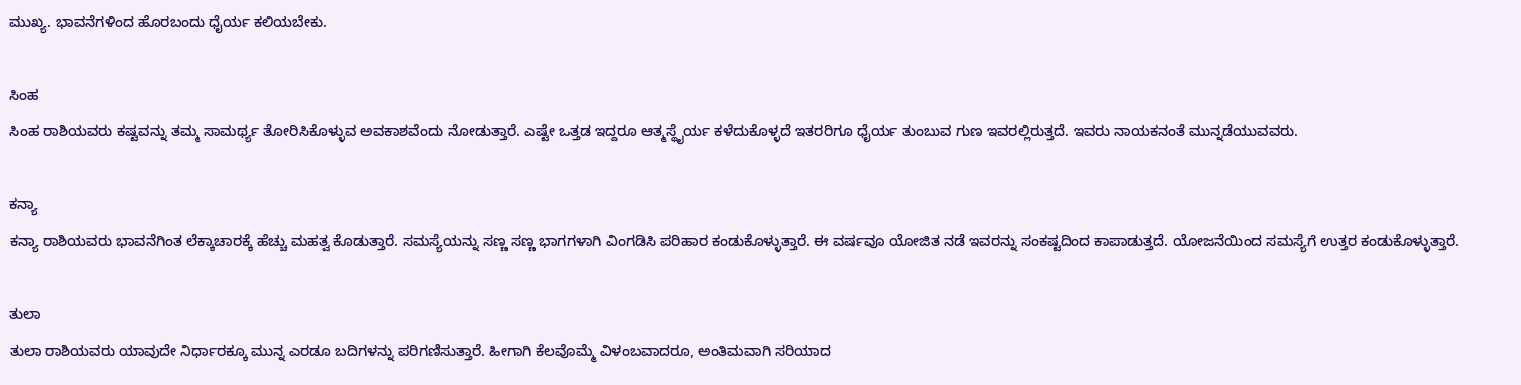ಮುಖ್ಯ. ಭಾವನೆಗಳಿಂದ ಹೊರಬಂದು ಧೈರ್ಯ ಕಲಿಯಬೇಕು.

ಸಿಂಹ
ಸಿಂಹ ರಾಶಿಯವರು ಕಷ್ಟವನ್ನು ತಮ್ಮ ಸಾಮರ್ಥ್ಯ ತೋರಿಸಿಕೊಳ್ಳುವ ಅವಕಾಶವೆಂದು ನೋಡುತ್ತಾರೆ. ಎಷ್ಟೇ ಒತ್ತಡ ಇದ್ದರೂ ಆತ್ಮಸ್ಥೈರ್ಯ ಕಳೆದುಕೊಳ್ಳದೆ ಇತರರಿಗೂ ಧೈರ್ಯ ತುಂಬುವ ಗುಣ ಇವರಲ್ಲಿರುತ್ತದೆ. ಇವರು ನಾಯಕನಂತೆ ಮುನ್ನಡೆಯುವವರು.

ಕನ್ಯಾ
ಕನ್ಯಾ ರಾಶಿಯವರು ಭಾವನೆಗಿಂತ ಲೆಕ್ಕಾಚಾರಕ್ಕೆ ಹೆಚ್ಚು ಮಹತ್ವ ಕೊಡುತ್ತಾರೆ. ಸಮಸ್ಯೆಯನ್ನು ಸಣ್ಣ ಸಣ್ಣ ಭಾಗಗಳಾಗಿ ವಿಂಗಡಿಸಿ ಪರಿಹಾರ ಕಂಡುಕೊಳ್ಳುತ್ತಾರೆ. ಈ ವರ್ಷವೂ ಯೋಜಿತ ನಡೆ ಇವರನ್ನು ಸಂಕಷ್ಟದಿಂದ ಕಾಪಾಡುತ್ತದೆ. ಯೋಜನೆಯಿಂದ ಸಮಸ್ಯೆಗೆ ಉತ್ತರ ಕಂಡುಕೊಳ್ಳುತ್ತಾರೆ.

ತುಲಾ
ತುಲಾ ರಾಶಿಯವರು ಯಾವುದೇ ನಿರ್ಧಾರಕ್ಕೂ ಮುನ್ನ ಎರಡೂ ಬದಿಗಳನ್ನು ಪರಿಗಣಿಸುತ್ತಾರೆ. ಹೀಗಾಗಿ ಕೆಲವೊಮ್ಮೆ ವಿಳಂಬವಾದರೂ, ಅಂತಿಮವಾಗಿ ಸರಿಯಾದ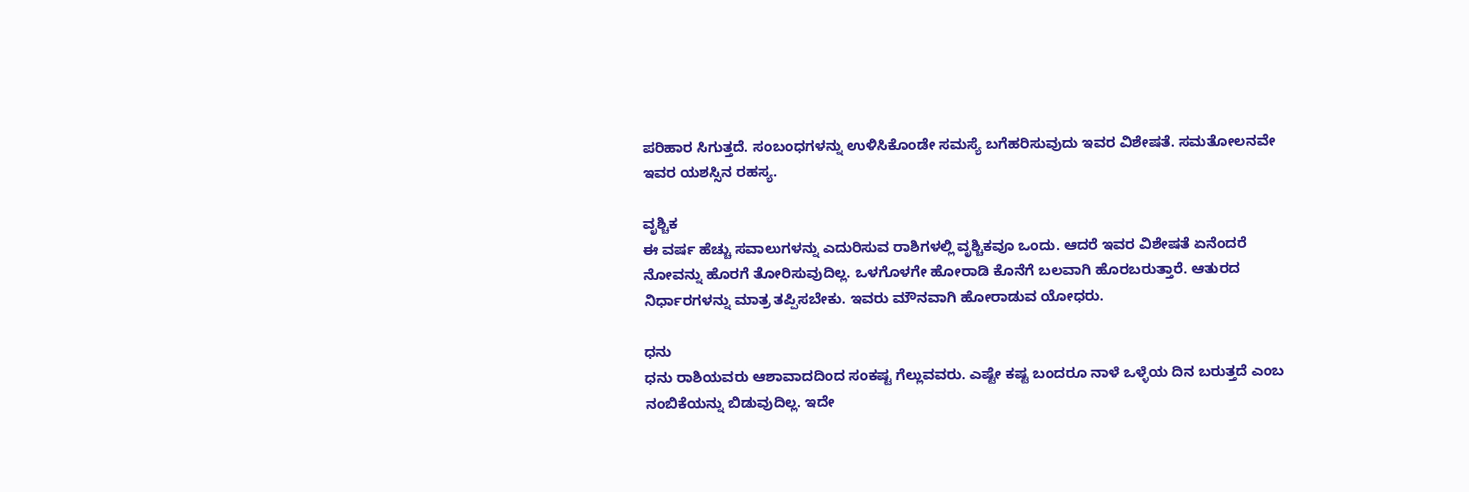ಪರಿಹಾರ ಸಿಗುತ್ತದೆ. ಸಂಬಂಧಗಳನ್ನು ಉಳಿಸಿಕೊಂಡೇ ಸಮಸ್ಯೆ ಬಗೆಹರಿಸುವುದು ಇವರ ವಿಶೇಷತೆ. ಸಮತೋಲನವೇ ಇವರ ಯಶಸ್ಸಿನ ರಹಸ್ಯ.

ವೃಶ್ಚಿಕ
ಈ ವರ್ಷ ಹೆಚ್ಚು ಸವಾಲುಗಳನ್ನು ಎದುರಿಸುವ ರಾಶಿಗಳಲ್ಲಿ ವೃಶ್ಚಿಕವೂ ಒಂದು. ಆದರೆ ಇವರ ವಿಶೇಷತೆ ಏನೆಂದರೆ ನೋವನ್ನು ಹೊರಗೆ ತೋರಿಸುವುದಿಲ್ಲ. ಒಳಗೊಳಗೇ ಹೋರಾಡಿ ಕೊನೆಗೆ ಬಲವಾಗಿ ಹೊರಬರುತ್ತಾರೆ. ಆತುರದ ನಿರ್ಧಾರಗಳನ್ನು ಮಾತ್ರ ತಪ್ಪಿಸಬೇಕು. ಇವರು ಮೌನವಾಗಿ ಹೋರಾಡುವ ಯೋಧರು.

ಧನು
ಧನು ರಾಶಿಯವರು ಆಶಾವಾದದಿಂದ ಸಂಕಷ್ಟ ಗೆಲ್ಲುವವರು. ಎಷ್ಟೇ ಕಷ್ಟ ಬಂದರೂ ನಾಳೆ ಒಳ್ಳೆಯ ದಿನ ಬರುತ್ತದೆ ಎಂಬ ನಂಬಿಕೆಯನ್ನು ಬಿಡುವುದಿಲ್ಲ. ಇದೇ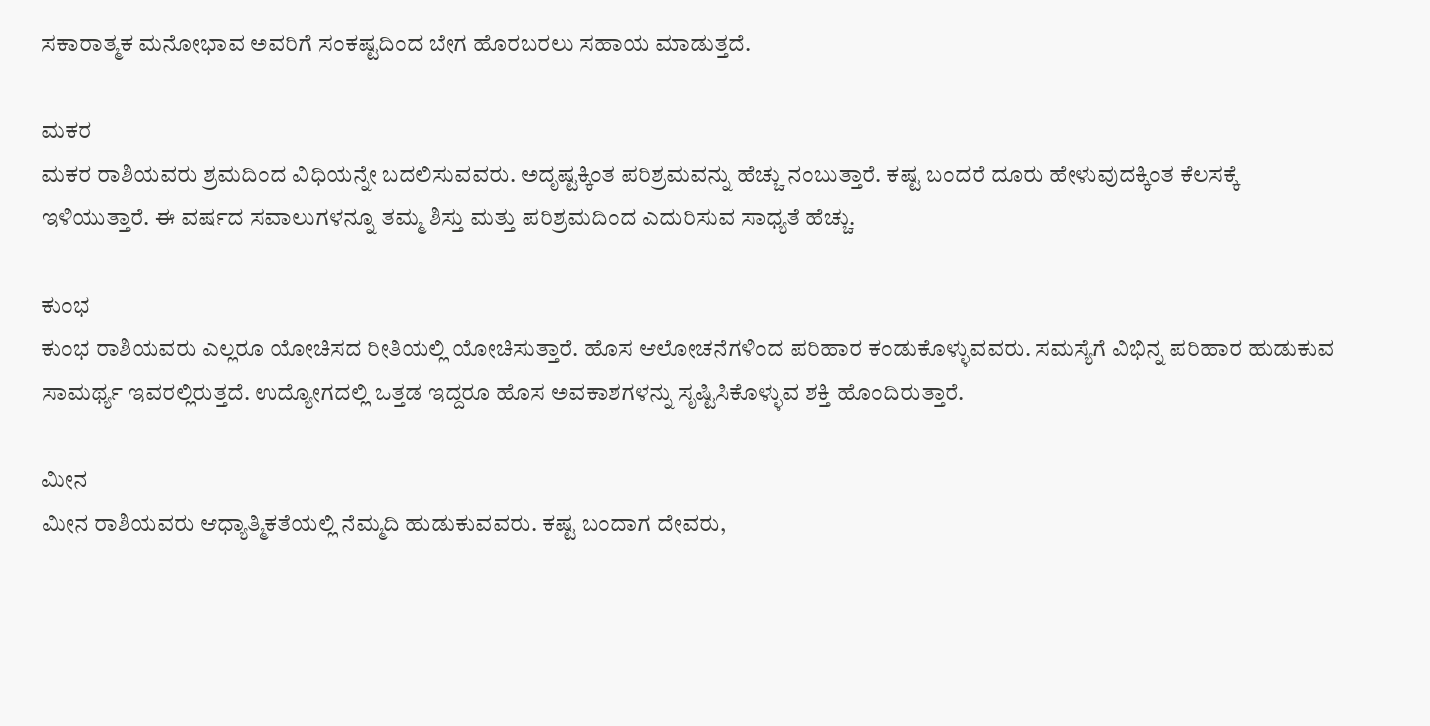ಸಕಾರಾತ್ಮಕ ಮನೋಭಾವ ಅವರಿಗೆ ಸಂಕಷ್ಟದಿಂದ ಬೇಗ ಹೊರಬರಲು ಸಹಾಯ ಮಾಡುತ್ತದೆ.

ಮಕರ
ಮಕರ ರಾಶಿಯವರು ಶ್ರಮದಿಂದ ವಿಧಿಯನ್ನೇ ಬದಲಿಸುವವರು. ಅದೃಷ್ಟಕ್ಕಿಂತ ಪರಿಶ್ರಮವನ್ನು ಹೆಚ್ಚು ನಂಬುತ್ತಾರೆ. ಕಷ್ಟ ಬಂದರೆ ದೂರು ಹೇಳುವುದಕ್ಕಿಂತ ಕೆಲಸಕ್ಕೆ ಇಳಿಯುತ್ತಾರೆ. ಈ ವರ್ಷದ ಸವಾಲುಗಳನ್ನೂ ತಮ್ಮ ಶಿಸ್ತು ಮತ್ತು ಪರಿಶ್ರಮದಿಂದ ಎದುರಿಸುವ ಸಾಧ್ಯತೆ ಹೆಚ್ಚು.

ಕುಂಭ
ಕುಂಭ ರಾಶಿಯವರು ಎಲ್ಲರೂ ಯೋಚಿಸದ ರೀತಿಯಲ್ಲಿ ಯೋಚಿಸುತ್ತಾರೆ. ಹೊಸ ಆಲೋಚನೆಗಳಿಂದ ಪರಿಹಾರ ಕಂಡುಕೊಳ್ಳುವವರು. ಸಮಸ್ಯೆಗೆ ವಿಭಿನ್ನ ಪರಿಹಾರ ಹುಡುಕುವ ಸಾಮರ್ಥ್ಯ ಇವರಲ್ಲಿರುತ್ತದೆ. ಉದ್ಯೋಗದಲ್ಲಿ ಒತ್ತಡ ಇದ್ದರೂ ಹೊಸ ಅವಕಾಶಗಳನ್ನು ಸೃಷ್ಟಿಸಿಕೊಳ್ಳುವ ಶಕ್ತಿ ಹೊಂದಿರುತ್ತಾರೆ.

ಮೀನ
ಮೀನ ರಾಶಿಯವರು ಆಧ್ಯಾತ್ಮಿಕತೆಯಲ್ಲಿ ನೆಮ್ಮದಿ ಹುಡುಕುವವರು. ಕಷ್ಟ ಬಂದಾಗ ದೇವರು,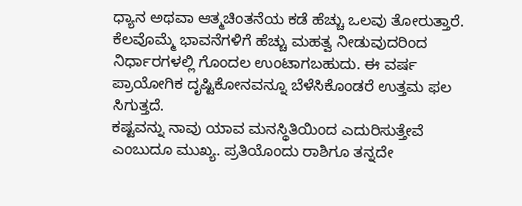ಧ್ಯಾನ ಅಥವಾ ಆತ್ಮಚಿಂತನೆಯ ಕಡೆ ಹೆಚ್ಚು ಒಲವು ತೋರುತ್ತಾರೆ. ಕೆಲವೊಮ್ಮೆ ಭಾವನೆಗಳಿಗೆ ಹೆಚ್ಚು ಮಹತ್ವ ನೀಡುವುದರಿಂದ ನಿರ್ಧಾರಗಳಲ್ಲಿ ಗೊಂದಲ ಉಂಟಾಗಬಹುದು. ಈ ವರ್ಷ ಪ್ರಾಯೋಗಿಕ ದೃಷ್ಟಿಕೋನವನ್ನೂ ಬೆಳೆಸಿಕೊಂಡರೆ ಉತ್ತಮ ಫಲ ಸಿಗುತ್ತದೆ.
ಕಷ್ಟವನ್ನು ನಾವು ಯಾವ ಮನಸ್ಥಿತಿಯಿಂದ ಎದುರಿಸುತ್ತೇವೆ ಎಂಬುದೂ ಮುಖ್ಯ. ಪ್ರತಿಯೊಂದು ರಾಶಿಗೂ ತನ್ನದೇ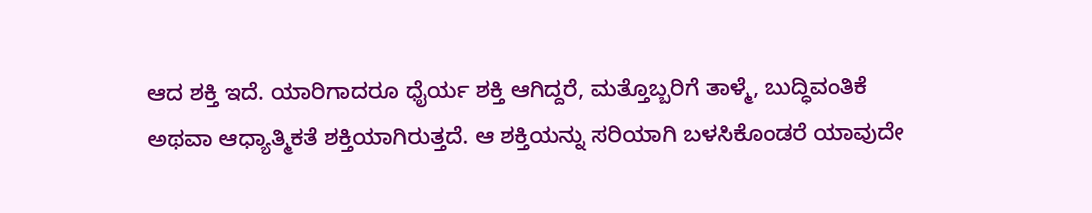ಆದ ಶಕ್ತಿ ಇದೆ. ಯಾರಿಗಾದರೂ ಧೈರ್ಯ ಶಕ್ತಿ ಆಗಿದ್ದರೆ, ಮತ್ತೊಬ್ಬರಿಗೆ ತಾಳ್ಮೆ, ಬುದ್ಧಿವಂತಿಕೆ ಅಥವಾ ಆಧ್ಯಾತ್ಮಿಕತೆ ಶಕ್ತಿಯಾಗಿರುತ್ತದೆ. ಆ ಶಕ್ತಿಯನ್ನು ಸರಿಯಾಗಿ ಬಳಸಿಕೊಂಡರೆ ಯಾವುದೇ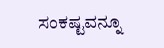ಸಂಕಷ್ಟವನ್ನೂ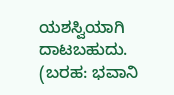ಯಶಸ್ವಿಯಾಗಿ ದಾಟಬಹುದು.
(ಬರಹ: ಭವಾನಿ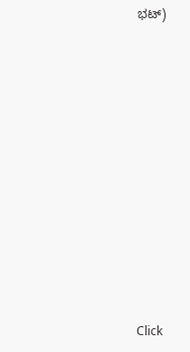ಭಟ್)












Click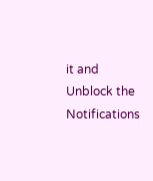it and Unblock the Notifications